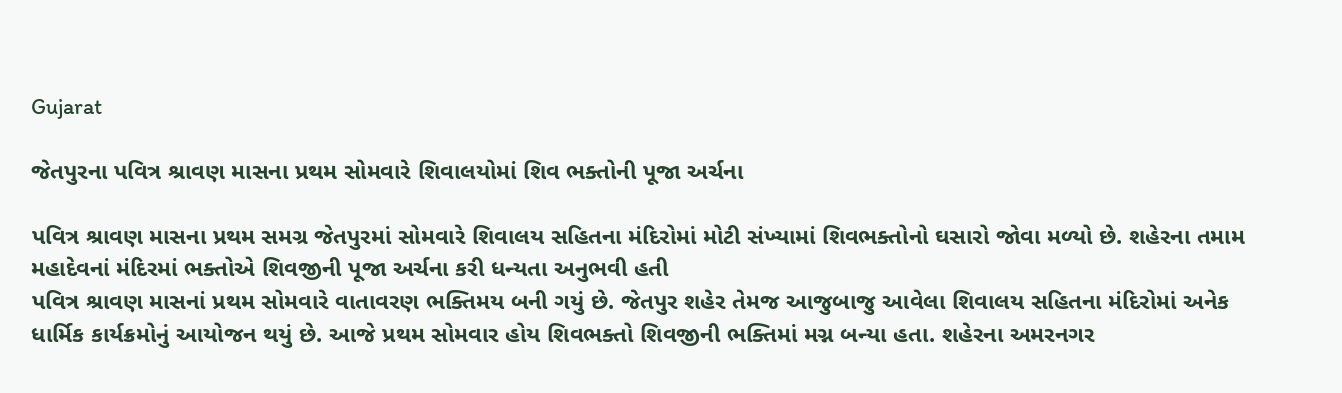Gujarat

જેતપુરના પવિત્ર શ્રાવણ માસના પ્રથમ સોમવારે શિવાલયોમાં શિવ ભક્તોની પૂજા અર્ચના

પવિત્ર શ્રાવણ માસના પ્રથમ સમગ્ર જેતપુરમાં સોમવારે શિવાલય સહિતના મંદિરોમાં મોટી સંખ્યામાં શિવભક્તોનો ઘસારો જોવા મળ્યો છે. શહેરના તમામ મહાદેવનાં મંદિરમાં ભક્તોએ શિવજીની પૂજા અર્ચના કરી ધન્યતા અનુભવી હતી
પવિત્ર શ્રાવણ માસનાં પ્રથમ સોમવારે વાતાવરણ ભક્તિમય બની ગયું છે. જેતપુર શહેર તેમજ આજુબાજુ આવેલા શિવાલય સહિતના મંદિરોમાં અનેક ધાર્મિક કાર્યક્રમોનું આયોજન થયું છે. આજે પ્રથમ સોમવાર હોય શિવભક્તો શિવજીની ભક્તિમાં મગ્ન બન્યા હતા. શહેરના અમરનગર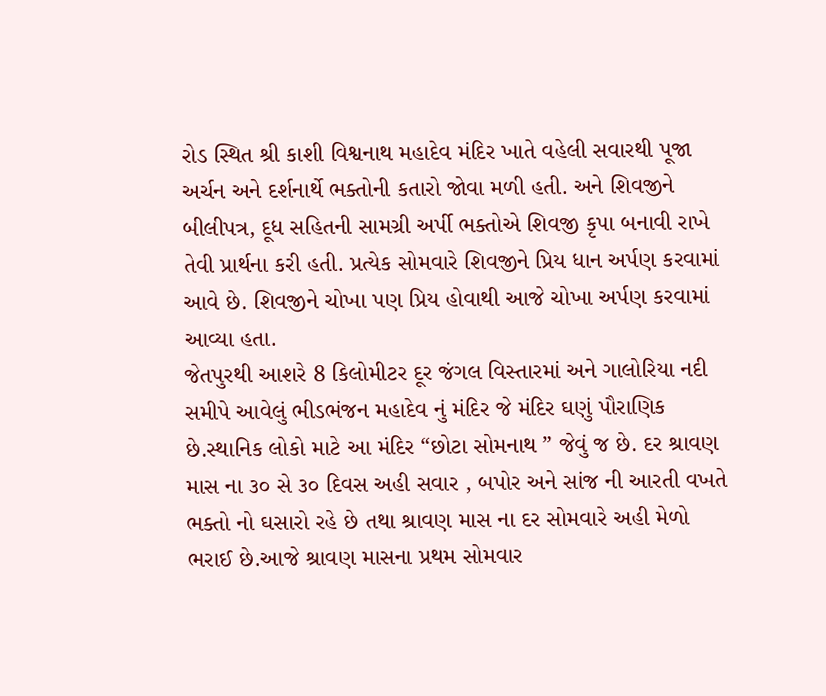રોડ સ્થિત શ્રી કાશી વિશ્વનાથ મહાદેવ મંદિર ખાતે વહેલી સવારથી પૂજા અર્ચન અને દર્શનાર્થે ભક્તોની કતારો જોવા મળી હતી. અને શિવજીને બીલીપત્ર, દૂધ સહિતની સામગ્રી અર્પી ભક્તોએ શિવજી કૃપા બનાવી રાખે તેવી પ્રાર્થના કરી હતી. પ્રત્યેક સોમવારે શિવજીને પ્રિય ધાન અર્પણ કરવામાં આવે છે. શિવજીને ચોખા પણ પ્રિય હોવાથી આજે ચોખા અર્પણ કરવામાં આવ્યા હતા.
જેતપુરથી આશરે 8 કિલોમીટર દૂર જંગલ વિસ્તારમાં અને ગાલોરિયા નદી સમીપે આવેલું ભીડભંજન મહાદેવ નું મંદિર જે મંદિર ઘણું પૌરાણિક છે.સ્થાનિક લોકો માટે આ મંદિર “છોટા સોમનાથ ” જેવું જ છે. દર શ્રાવણ માસ ના ૩૦ સે ૩૦ દિવસ અહી સવાર , બપોર અને સાંજ ની આરતી વખતે ભક્તો નો ઘસારો રહે છે તથા શ્રાવણ માસ ના દર સોમવારે અહી મેળો ભરાઈ છે.આજે શ્રાવણ માસના પ્રથમ સોમવાર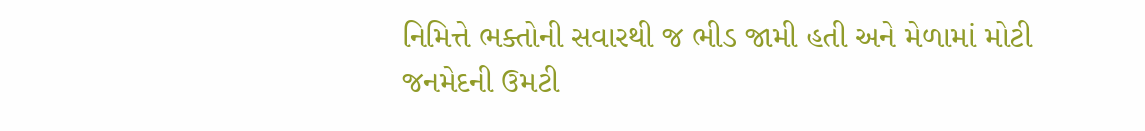નિમિત્તે ભક્તોની સવારથી જ ભીડ જામી હતી અને મેળામાં મોટી જનમેદની ઉમટી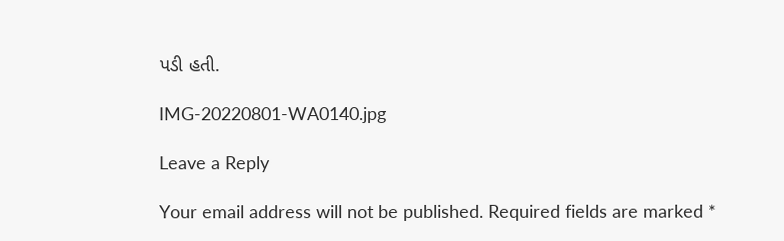પડી હતી.

IMG-20220801-WA0140.jpg

Leave a Reply

Your email address will not be published. Required fields are marked *